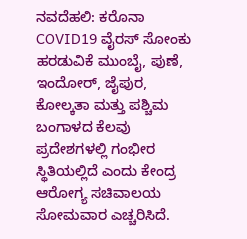ನವದೆಹಲಿ: ಕರೊನಾ COVID19 ವೈರಸ್ ಸೋಂಕು ಹರಡುವಿಕೆ ಮುಂಬೈ, ಪುಣೆ, ಇಂದೋರ್, ಜೈಪುರ, ಕೋಲ್ಕತಾ ಮತ್ತು ಪಶ್ಚಿಮ ಬಂಗಾಳದ ಕೆಲವು ಪ್ರದೇಶಗಳಲ್ಲಿ ಗಂಭೀರ ಸ್ಥಿತಿಯಲ್ಲಿದೆ ಎಂದು ಕೇಂದ್ರ ಆರೋಗ್ಯ ಸಚಿವಾಲಯ ಸೋಮವಾರ ಎಚ್ಚರಿಸಿದೆ.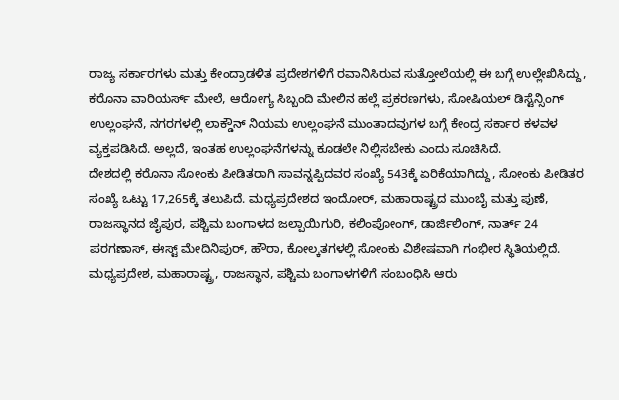ರಾಜ್ಯ ಸರ್ಕಾರಗಳು ಮತ್ತು ಕೇಂದ್ರಾಡಳಿತ ಪ್ರದೇಶಗಳಿಗೆ ರವಾನಿಸಿರುವ ಸುತ್ತೋಲೆಯಲ್ಲಿ ಈ ಬಗ್ಗೆ ಉಲ್ಲೇಖಿಸಿದ್ದು, ಕರೊನಾ ವಾರಿಯರ್ಸ್ ಮೇಲೆ, ಆರೋಗ್ಯ ಸಿಬ್ಬಂದಿ ಮೇಲಿನ ಹಲ್ಲೆ ಪ್ರಕರಣಗಳು, ಸೋಷಿಯಲ್ ಡಿಸ್ಟೆನ್ಸಿಂಗ್ ಉಲ್ಲಂಘನೆ, ನಗರಗಳಲ್ಲಿ ಲಾಕ್ಡೌನ್ ನಿಯಮ ಉಲ್ಲಂಘನೆ ಮುಂತಾದವುಗಳ ಬಗ್ಗೆ ಕೇಂದ್ರ ಸರ್ಕಾರ ಕಳವಳ ವ್ಯಕ್ತಪಡಿಸಿದೆ. ಅಲ್ಲದೆ, ಇಂತಹ ಉಲ್ಲಂಘನೆಗಳನ್ನು ಕೂಡಲೇ ನಿಲ್ಲಿಸಬೇಕು ಎಂದು ಸೂಚಿಸಿದೆ.
ದೇಶದಲ್ಲಿ ಕರೊನಾ ಸೋಂಕು ಪೀಡಿತರಾಗಿ ಸಾವನ್ನಪ್ಪಿದವರ ಸಂಖ್ಯೆ 543ಕ್ಕೆ ಏರಿಕೆಯಾಗಿದ್ದು, ಸೋಂಕು ಪೀಡಿತರ ಸಂಖ್ಯೆ ಒಟ್ಟು 17,265ಕ್ಕೆ ತಲುಪಿದೆ. ಮಧ್ಯಪ್ರದೇಶದ ಇಂದೋರ್, ಮಹಾರಾಷ್ಟ್ರದ ಮುಂಬೈ ಮತ್ತು ಪುಣೆ, ರಾಜಸ್ಥಾನದ ಜೈಪುರ, ಪಶ್ಚಿಮ ಬಂಗಾಳದ ಜಲ್ಪಾಯಿಗುರಿ, ಕಲಿಂಪೋಂಗ್, ಡಾರ್ಜಿಲಿಂಗ್, ನಾರ್ತ್ 24 ಪರಗಣಾಸ್, ಈಸ್ಟ್ ಮೇದಿನಿಪುರ್, ಹೌರಾ, ಕೋಲ್ಕತಗಳಲ್ಲಿ ಸೋಂಕು ವಿಶೇಷವಾಗಿ ಗಂಭೀರ ಸ್ಥಿತಿಯಲ್ಲಿದೆ.
ಮಧ್ಯಪ್ರದೇಶ, ಮಹಾರಾಷ್ಟ್ರ, ರಾಜಸ್ಥಾನ, ಪಶ್ಚಿಮ ಬಂಗಾಳಗಳಿಗೆ ಸಂಬಂಧಿಸಿ ಆರು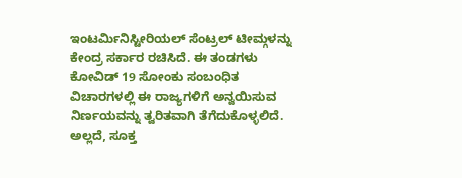ಇಂಟರ್ಮಿನಿಸ್ಟೀರಿಯಲ್ ಸೆಂಟ್ರಲ್ ಟೀಮ್ಗಳನ್ನು ಕೇಂದ್ರ ಸರ್ಕಾರ ರಚಿಸಿದೆ. ಈ ತಂಡಗಳು ಕೋವಿಡ್ 19 ಸೋಂಕು ಸಂಬಂಧಿತ ವಿಚಾರಗಳಲ್ಲಿ ಈ ರಾಜ್ಯಗಳಿಗೆ ಅನ್ವಯಿಸುವ ನಿರ್ಣಯವನ್ನು ತ್ವರಿತವಾಗಿ ತೆಗೆದುಕೊಳ್ಳಲಿದೆ. ಅಲ್ಲದೆ, ಸೂಕ್ತ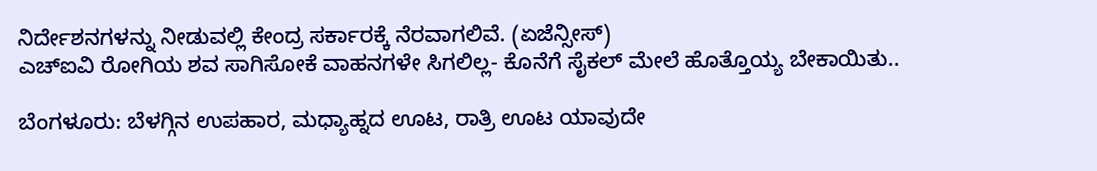ನಿರ್ದೇಶನಗಳನ್ನು ನೀಡುವಲ್ಲಿ ಕೇಂದ್ರ ಸರ್ಕಾರಕ್ಕೆ ನೆರವಾಗಲಿವೆ. (ಏಜೆನ್ಸೀಸ್)
ಎಚ್ಐವಿ ರೋಗಿಯ ಶವ ಸಾಗಿಸೋಕೆ ವಾಹನಗಳೇ ಸಿಗಲಿಲ್ಲ- ಕೊನೆಗೆ ಸೈಕಲ್ ಮೇಲೆ ಹೊತ್ತೊಯ್ಯ ಬೇಕಾಯಿತು..

ಬೆಂಗಳೂರು: ಬೆಳಗ್ಗಿನ ಉಪಹಾರ, ಮಧ್ಯಾಹ್ನದ ಊಟ, ರಾತ್ರಿ ಊಟ ಯಾವುದೇ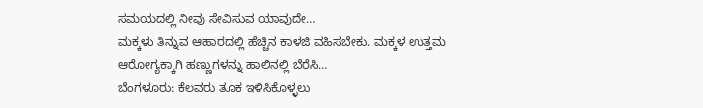ಸಮಯದಲ್ಲಿ ನೀವು ಸೇವಿಸುವ ಯಾವುದೇ…
ಮಕ್ಕಳು ತಿನ್ನುವ ಆಹಾರದಲ್ಲಿ ಹೆಚ್ಚಿನ ಕಾಳಜಿ ವಹಿಸಬೇಕು. ಮಕ್ಕಳ ಉತ್ತಮ ಆರೋಗ್ಯಕ್ಕಾಗಿ ಹಣ್ಣುಗಳನ್ನು ಹಾಲಿನಲ್ಲಿ ಬೆರೆಸಿ…
ಬೆಂಗಳೂರು: ಕೆಲವರು ತೂಕ ಇಳಿಸಿಕೊಳ್ಳಲು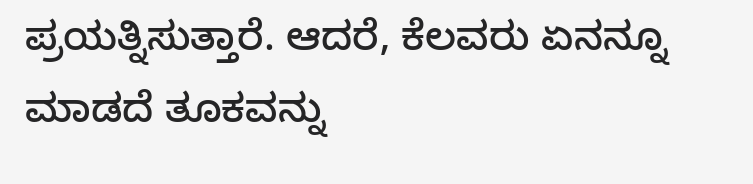ಪ್ರಯತ್ನಿಸುತ್ತಾರೆ. ಆದರೆ, ಕೆಲವರು ಏನನ್ನೂ ಮಾಡದೆ ತೂಕವನ್ನು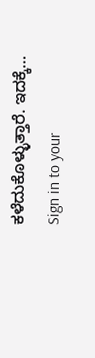ಕಳೆದುಕೊಳ್ಳುತ್ತಾರೆ. ಇದಕ್ಕೆ…
Sign in to your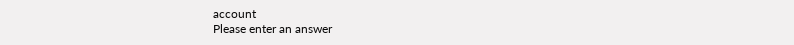account
Please enter an answer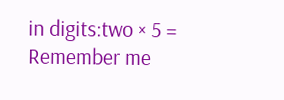in digits:two × 5 =
Remember me